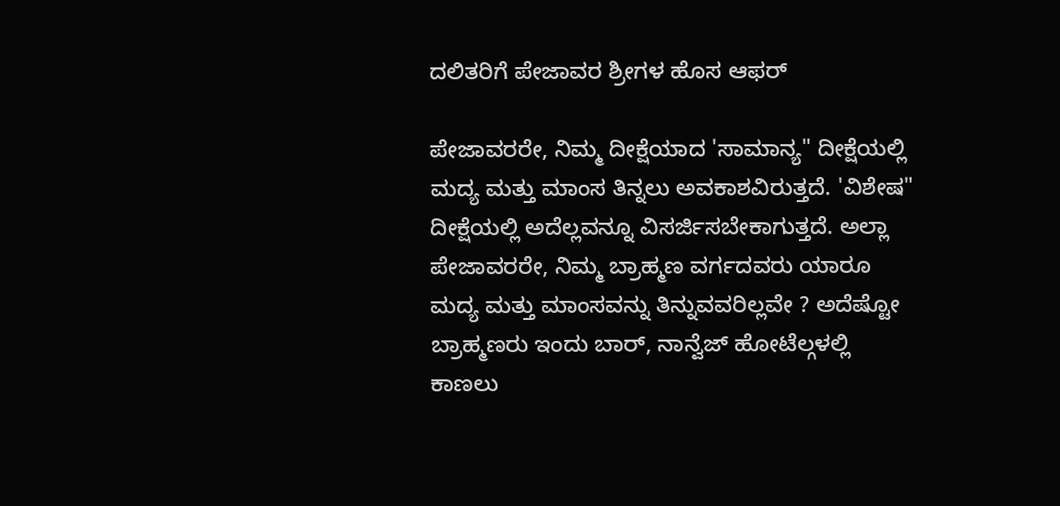ದಲಿತರಿಗೆ ಪೇಜಾವರ ಶ್ರೀಗಳ ಹೊಸ ಆಫರ್

ಪೇಜಾವರರೇ, ನಿಮ್ಮ ದೀಕ್ಷೆಯಾದ 'ಸಾಮಾನ್ಯ" ದೀಕ್ಷೆಯಲ್ಲಿ ಮದ್ಯ ಮತ್ತು ಮಾಂಸ ತಿನ್ನಲು ಅವಕಾಶವಿರುತ್ತದೆ. 'ವಿಶೇಷ" ದೀಕ್ಷೆಯಲ್ಲಿ ಅದೆಲ್ಲವನ್ನೂ ವಿಸರ್ಜಿಸಬೇಕಾಗುತ್ತದೆ. ಅಲ್ಲಾ ಪೇಜಾವರರೇ, ನಿಮ್ಮ ಬ್ರಾಹ್ಮಣ ವರ್ಗದವರು ಯಾರೂ ಮದ್ಯ ಮತ್ತು ಮಾಂಸವನ್ನು ತಿನ್ನುವವರಿಲ್ಲವೇ ? ಅದೆಷ್ಟೋ ಬ್ರಾಹ್ಮಣರು ಇಂದು ಬಾರ್, ನಾನ್ವೆಜ್ ಹೋಟೆಲ್ಗಳಲ್ಲಿ ಕಾಣಲು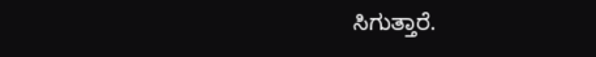ಸಿಗುತ್ತಾರೆ.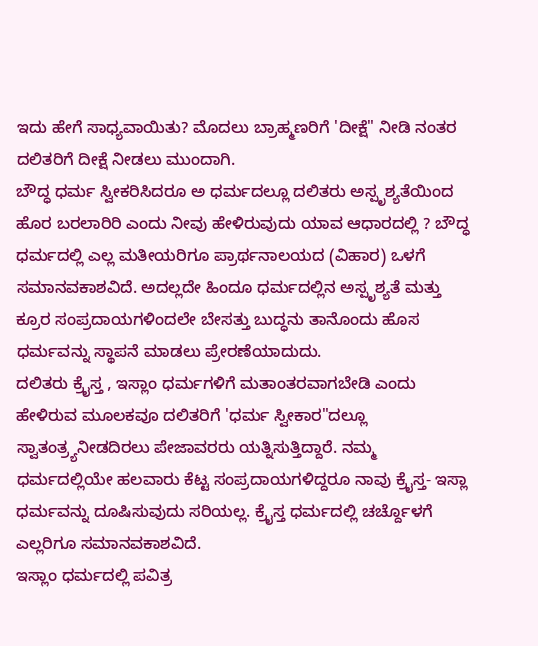ಇದು ಹೇಗೆ ಸಾಧ್ಯವಾಯಿತು? ಮೊದಲು ಬ್ರಾಹ್ಮಣರಿಗೆ 'ದೀಕ್ಷೆ" ನೀಡಿ ನಂತರ ದಲಿತರಿಗೆ ದೀಕ್ಷೆ ನೀಡಲು ಮುಂದಾಗಿ.
ಬೌದ್ಧ ಧರ್ಮ ಸ್ವೀಕರಿಸಿದರೂ ಅ ಧರ್ಮದಲ್ಲೂ ದಲಿತರು ಅಸ್ಪೃಶ್ಯತೆಯಿಂದ ಹೊರ ಬರಲಾರಿರಿ ಎಂದು ನೀವು ಹೇಳಿರುವುದು ಯಾವ ಆಧಾರದಲ್ಲಿ ? ಬೌದ್ಧ ಧರ್ಮದಲ್ಲಿ ಎಲ್ಲ ಮತೀಯರಿಗೂ ಪ್ರಾರ್ಥನಾಲಯದ (ವಿಹಾರ) ಒಳಗೆ ಸಮಾನವಕಾಶವಿದೆ. ಅದಲ್ಲದೇ ಹಿಂದೂ ಧರ್ಮದಲ್ಲಿನ ಅಸ್ಪೃಶ್ಯತೆ ಮತ್ತು ಕ್ರೂರ ಸಂಪ್ರದಾಯಗಳಿಂದಲೇ ಬೇಸತ್ತು ಬುದ್ಧನು ತಾನೊಂದು ಹೊಸ ಧರ್ಮವನ್ನು ಸ್ಥಾಪನೆ ಮಾಡಲು ಪ್ರೇರಣೆಯಾದುದು.
ದಲಿತರು ಕ್ರೈಸ್ತ , ಇಸ್ಲಾಂ ಧರ್ಮಗಳಿಗೆ ಮತಾಂತರವಾಗಬೇಡಿ ಎಂದು ಹೇಳಿರುವ ಮೂಲಕವೂ ದಲಿತರಿಗೆ 'ಧರ್ಮ ಸ್ವೀಕಾರ"ದಲ್ಲೂ ಸ್ವಾತಂತ್ರ್ಯನೀಡದಿರಲು ಪೇಜಾವರರು ಯತ್ನಿಸುತ್ತಿದ್ದಾರೆ. ನಮ್ಮ ಧರ್ಮದಲ್ಲಿಯೇ ಹಲವಾರು ಕೆಟ್ಟ ಸಂಪ್ರದಾಯಗಳಿದ್ದರೂ ನಾವು ಕ್ರೈಸ್ತ- ಇಸ್ಲಾ ಧರ್ಮವನ್ನು ದೂಷಿಸುವುದು ಸರಿಯಲ್ಲ. ಕ್ರೈಸ್ತ ಧರ್ಮದಲ್ಲಿ ಚರ್ಚ್ದೊಳಗೆ ಎಲ್ಲರಿಗೂ ಸಮಾನವಕಾಶವಿದೆ.
ಇಸ್ಲಾಂ ಧರ್ಮದಲ್ಲಿ ಪವಿತ್ರ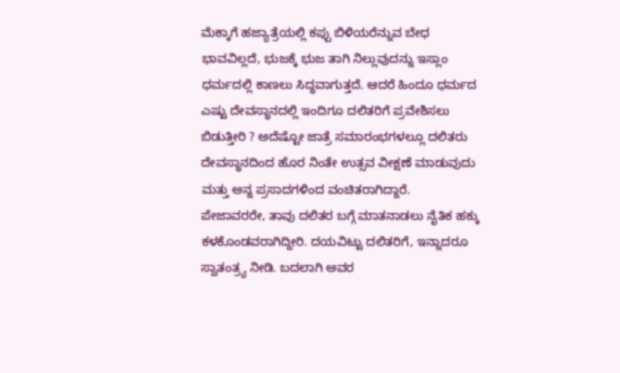ಮೆಕ್ಕಾಗೆ ಹಜ್ಯಾತ್ರೆಯಲ್ಲಿ ಕಪ್ಪು ಬಿಳಿಯರೆನ್ನುವ ಬೇಧ ಭಾವವಿಲ್ಲದೆ, ಭುಜಕ್ಕೆ ಭುಜ ತಾಗಿ ನಿಲ್ಲುವುದನ್ನು ಇಸ್ಲಾಂ ಧರ್ಮದಲ್ಲಿ ಕಾಣಲು ಸಿದ್ಧವಾಗುತ್ತದೆ. ಆದರೆ ಹಿಂದೂ ಧರ್ಮದ ಎಷ್ಟು ದೇವಸ್ಥಾನದಲ್ಲಿ ಇಂದಿಗೂ ದಲಿತರಿಗೆ ಪ್ರವೇಶಿಸಲು ಬಿಡುತ್ತೀರಿ ? ಅದೆಷ್ಟೋ ಜಾತ್ರೆ ಸಮಾರಂಭಗಳಲ್ಲೂ ದಲಿತರು ದೇವಸ್ಥಾನದಿಂದ ಹೊರ ನಿಂತೇ ಉತ್ಸವ ವೀಕ್ಷಣೆ ಮಾಡುವುದು ಮತ್ತು ಅನ್ನ ಪ್ರಸಾದಗಳಿಂದ ವಂಚಿತರಾಗಿದ್ದಾರೆ.
ಪೇಜಾವರರೇ, ತಾವು ದಲಿತರ ಬಗ್ಗೆ ಮಾತನಾಡಲು ನೈತಿಕ ಹಕ್ಕು ಕಳಕೊಂಡವರಾಗಿದ್ದೀರಿ. ದಯವಿಟ್ಟು ದಲಿತರಿಗೆ, ಇನ್ನಾದರೂ ಸ್ವಾತಂತ್ರ್ಯ ನೀಡಿ. ಬದಲಾಗಿ ಅವರ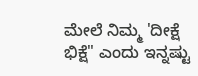ಮೇಲೆ ನಿಮ್ಮ 'ದೀಕ್ಷೆ ಭಿಕ್ಷೆ" ಎಂದು ಇನ್ನಷ್ಟು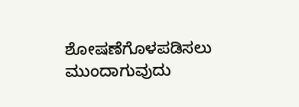ಶೋಷಣೆಗೊಳಪಡಿಸಲು ಮುಂದಾಗುವುದು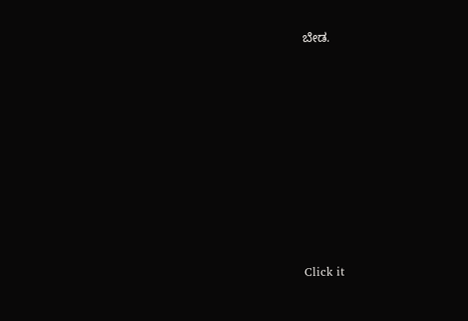ಬೇಡ.












Click it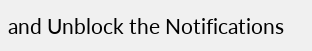and Unblock the Notifications